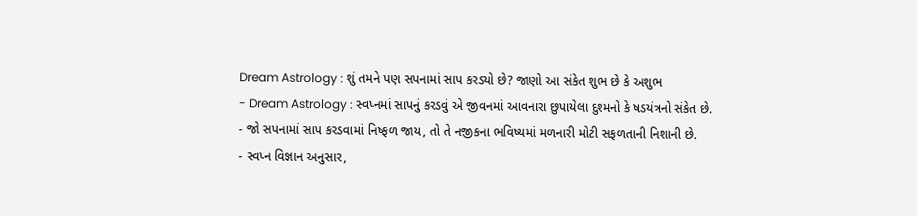Dream Astrology : શું તમને પણ સપનામાં સાપ કરડ્યો છે? જાણો આ સંકેત શુભ છે કે અશુભ
- Dream Astrology : સ્વપ્નમાં સાપનું કરડવું એ જીવનમાં આવનારા છુપાયેલા દુશ્મનો કે ષડયંત્રનો સંકેત છે.
- જો સપનામાં સાપ કરડવામાં નિષ્ફળ જાય, તો તે નજીકના ભવિષ્યમાં મળનારી મોટી સફળતાની નિશાની છે.
- સ્વપ્ન વિજ્ઞાન અનુસાર,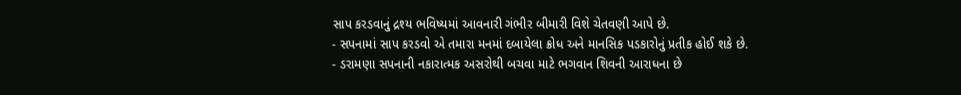સાપ કરડવાનું દ્રશ્ય ભવિષ્યમાં આવનારી ગંભીર બીમારી વિશે ચેતવણી આપે છે.
- સપનામાં સાપ કરડવો એ તમારા મનમાં દબાયેલા ક્રોધ અને માનસિક પડકારોનું પ્રતીક હોઈ શકે છે.
- ડરામણા સપનાની નકારાત્મક અસરોથી બચવા માટે ભગવાન શિવની આરાધના છે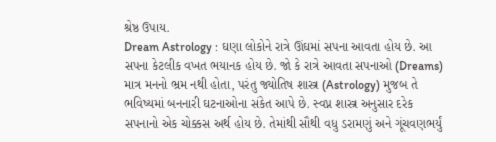શ્રેષ્ઠ ઉપાય.
Dream Astrology : ઘણા લોકોને રાત્રે ઊંઘમાં સપના આવતા હોય છે. આ સપના કેટલીક વખત ભયાનક હોય છે. જો કે રાત્રે આવતા સપનાઓ (Dreams) માત્ર મનનો ભ્રમ નથી હોતા, પરંતુ જ્યોતિષ શાસ્ત્ર (Astrology) મુજબ તે ભવિષ્યમાં બનનારી ઘટનાઓના સંકેત આપે છે. સ્વપ્ન શાસ્ત્ર અનુસાર દરેક સપનાનો એક ચોક્કસ અર્થ હોય છે. તેમાંથી સૌથી વધુ ડરામણું અને ગૂંચવણભર્યું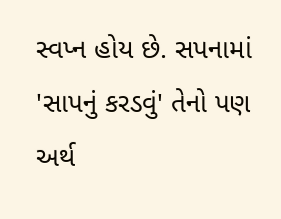સ્વપ્ન હોય છે. સપનામાં 'સાપનું કરડવું' તેનો પણ અર્થ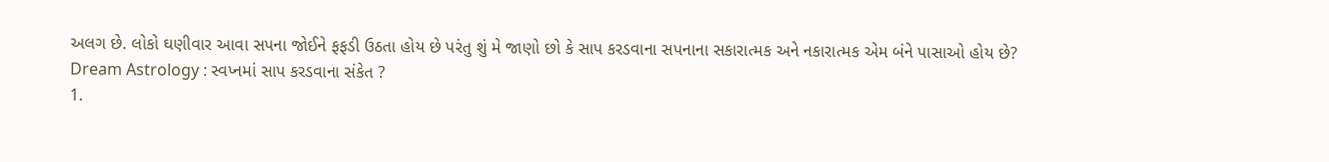અલગ છે. લોકો ઘણીવાર આવા સપના જોઈને ફફડી ઉઠતા હોય છે પરંતુ શું મે જાણો છો કે સાપ કરડવાના સપનાના સકારાત્મક અને નકારાત્મક એમ બંને પાસાઓ હોય છે?
Dream Astrology : સ્વપ્નમાં સાપ કરડવાના સંકેત ?
1.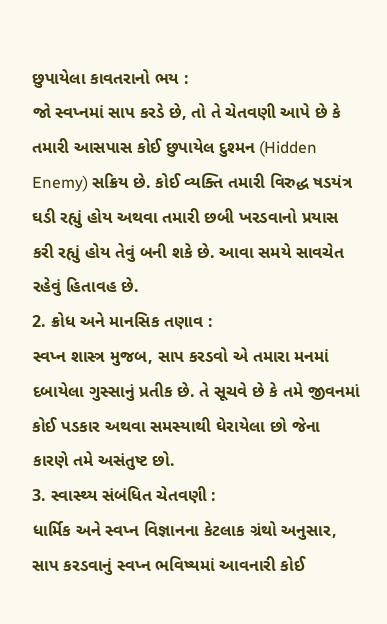છુપાયેલા કાવતરાનો ભય :
જો સ્વપ્નમાં સાપ કરડે છે, તો તે ચેતવણી આપે છે કે તમારી આસપાસ કોઈ છુપાયેલ દુશ્મન (Hidden Enemy) સક્રિય છે. કોઈ વ્યક્તિ તમારી વિરુદ્ધ ષડયંત્ર ઘડી રહ્યું હોય અથવા તમારી છબી ખરડવાનો પ્રયાસ કરી રહ્યું હોય તેવું બની શકે છે. આવા સમયે સાવચેત રહેવું હિતાવહ છે.
2. ક્રોધ અને માનસિક તણાવ :
સ્વપ્ન શાસ્ત્ર મુજબ, સાપ કરડવો એ તમારા મનમાં દબાયેલા ગુસ્સાનું પ્રતીક છે. તે સૂચવે છે કે તમે જીવનમાં કોઈ પડકાર અથવા સમસ્યાથી ઘેરાયેલા છો જેના કારણે તમે અસંતુષ્ટ છો.
3. સ્વાસ્થ્ય સંબંધિત ચેતવણી :
ધાર્મિક અને સ્વપ્ન વિજ્ઞાનના કેટલાક ગ્રંથો અનુસાર, સાપ કરડવાનું સ્વપ્ન ભવિષ્યમાં આવનારી કોઈ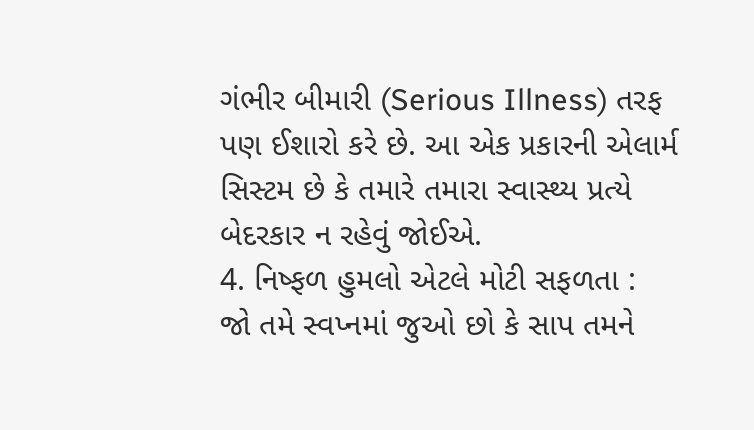ગંભીર બીમારી (Serious Illness) તરફ પણ ઈશારો કરે છે. આ એક પ્રકારની એલાર્મ સિસ્ટમ છે કે તમારે તમારા સ્વાસ્થ્ય પ્રત્યે બેદરકાર ન રહેવું જોઈએ.
4. નિષ્ફળ હુમલો એટલે મોટી સફળતા :
જો તમે સ્વપ્નમાં જુઓ છો કે સાપ તમને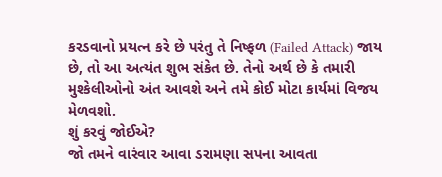કરડવાનો પ્રયત્ન કરે છે પરંતુ તે નિષ્ફળ (Failed Attack) જાય છે, તો આ અત્યંત શુભ સંકેત છે. તેનો અર્થ છે કે તમારી મુશ્કેલીઓનો અંત આવશે અને તમે કોઈ મોટા કાર્યમાં વિજય મેળવશો.
શું કરવું જોઈએ?
જો તમને વારંવાર આવા ડરામણા સપના આવતા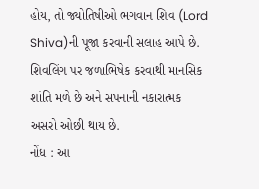હોય, તો જ્યોતિષીઓ ભગવાન શિવ (Lord Shiva)ની પૂજા કરવાની સલાહ આપે છે. શિવલિંગ પર જળાભિષેક કરવાથી માનસિક શાંતિ મળે છે અને સપનાની નકારાત્મક અસરો ઓછી થાય છે.
નોંધ : આ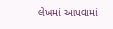લેખમાં આપવામાં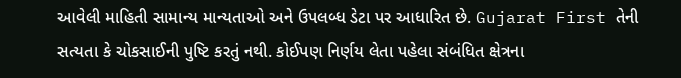આવેલી માહિતી સામાન્ય માન્યતાઓ અને ઉપલબ્ધ ડેટા પર આધારિત છે. Gujarat First તેની સત્યતા કે ચોકસાઈની પુષ્ટિ કરતું નથી. કોઈપણ નિર્ણય લેતા પહેલા સંબંધિત ક્ષેત્રના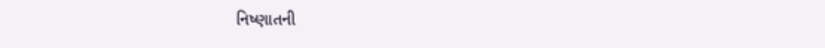નિષ્ણાતની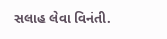સલાહ લેવા વિનંતી.